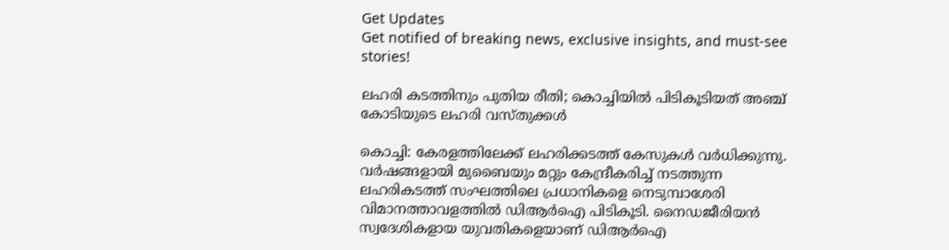Get Updates
Get notified of breaking news, exclusive insights, and must-see stories!

ലഹരി കടത്തിനും പുതിയ രീതി; കൊച്ചിയില്‍ പിടികൂടിയത് അഞ്ച് കോടിയുടെ ലഹരി വസ്തുക്കള്‍

കൊച്ചി: കേരളത്തിലേക്ക് ലഹരിക്കടത്ത് കേസുകള്‍ വര്‍ധിക്കുന്നു. വര്‍ഷങ്ങളായി മുബൈയും മറ്റും കേന്ദ്രീകരിച്ച് നടത്തുന്ന ലഹരികടത്ത് സംഘത്തിലെ പ്രധാനികളെ നെടുമ്പാശേരി വിമാനത്താവളത്തില്‍ ഡിആര്‍ഐ പിടികൂടി. നൈഡജീരിയന്‍ സ്വദേശികളായ യുവതികളെയാണ് ഡിആര്‍ഐ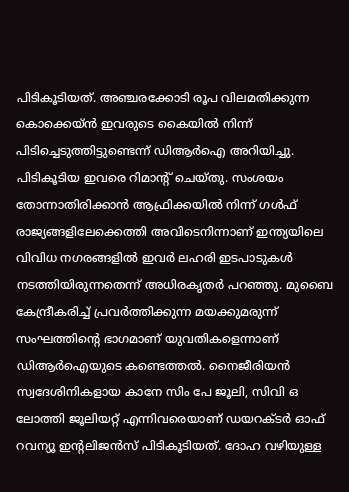പിടികൂടിയത്. അഞ്ചരക്കോടി രൂപ വിലമതിക്കുന്ന കൊക്കെയ്ന്‍ ഇവരുടെ കൈയില്‍ നിന്ന് പിടിച്ചെടുത്തിട്ടുണ്ടെന്ന് ഡിആര്‍ഐ അറിയിച്ചു. പിടികൂടിയ ഇവരെ റിമാന്റ് ചെയ്തു. സംശയം തോന്നാതിരിക്കാന്‍ ആഫ്രിക്കയില്‍ നിന്ന് ഗള്‍ഫ് രാജ്യങ്ങളിലേക്കെത്തി അവിടെനിന്നാണ് ഇന്ത്യയിലെ വിവിധ നഗരങ്ങളില്‍ ഇവര്‍ ലഹരി ഇടപാടുകള്‍ നടത്തിയിരുന്നതെന്ന് അധിരകൃതര്‍ പറഞ്ഞു. മുബൈ കേന്ദ്രീകരിച്ച് പ്രവര്‍ത്തിക്കുന്ന മയക്കുമരുന്ന് സംഘത്തിന്റെ ഭാഗമാണ് യുവതികളെന്നാണ് ഡിആര്‍ഐയുടെ കണ്ടെത്തല്‍. നൈജീരിയന്‍ സ്വദേശിനികളായ കാനേ സിം പേ ജൂലി, സിവി ഒ ലോത്തി ജൂലിയറ്റ് എന്നിവരെയാണ് ഡയറക്ടര്‍ ഓഫ് റവന്യൂ ഇന്റലിജന്‍സ് പിടികൂടിയത്. ദോഹ വഴിയുള്ള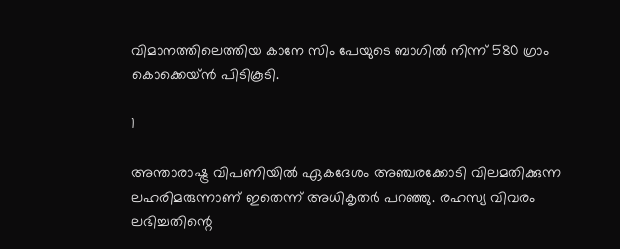വിമാനത്തിലെത്തിയ കാനേ സിം പേയുടെ ബാഗില്‍ നിന്ന് 580 ഗ്രാം കൊക്കെയ്ന്‍ പിടികൂടി.

1

അന്താരാഷ്ട്ര വിപണിയില്‍ ഏകദേശം അഞ്ചരക്കോടി വിലമതിക്കുന്ന ലഹരിമരുന്നാണ് ഇതെന്ന് അധികൃതര്‍ പറഞ്ഞു. രഹസ്യ വിവരം ലഭിച്ചതിന്റെ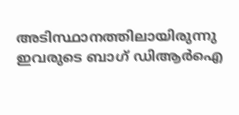അടിസ്ഥാനത്തിലായിരുന്നു ഇവരുടെ ബാഗ് ഡിആര്‍ഐ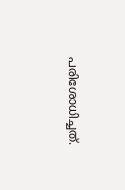പരിശോധിച്ചത്.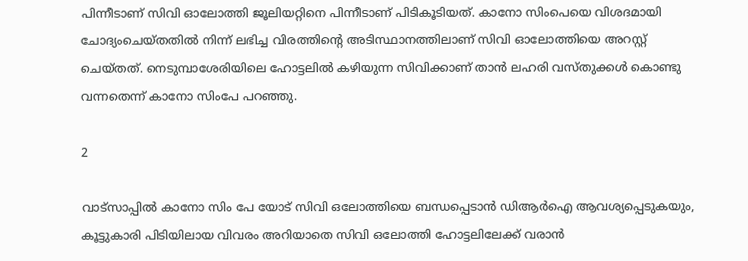പിന്നീടാണ് സിവി ഓലോത്തി ജൂലിയറ്റിനെ പിന്നീടാണ് പിടികൂടിയത്. കാനോ സിംപെയെ വിശദമായി ചോദ്യംചെയ്തതില്‍ നിന്ന് ലഭിച്ച വിരത്തിന്റെ അടിസ്ഥാനത്തിലാണ് സിവി ഓലോത്തിയെ അറസ്റ്റ് ചെയ്തത്. നെടുമ്പാശേരിയിലെ ഹോട്ടലില്‍ കഴിയുന്ന സിവിക്കാണ് താന്‍ ലഹരി വസ്തുക്കള്‍ കൊണ്ടു വന്നതെന്ന് കാനോ സിംപേ പറഞ്ഞു.

2

വാട്‌സാപ്പില്‍ കാനോ സിം പേ യോട് സിവി ഒലോത്തിയെ ബന്ധപ്പെടാന്‍ ഡിആര്‍ഐ ആവശ്യപ്പെടുകയും, കൂട്ടുകാരി പിടിയിലായ വിവരം അറിയാതെ സിവി ഒലോത്തി ഹോട്ടലിലേക്ക് വരാന്‍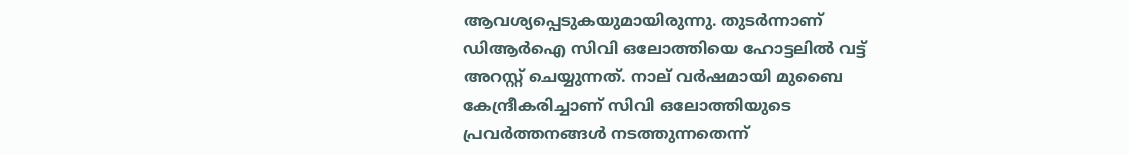ആവശ്യപ്പെടുകയുമായിരുന്നു. തുടര്‍ന്നാണ് ഡിആര്‍ഐ സിവി ഒലോത്തിയെ ഹോട്ടലില്‍ വട്ട് അറസ്റ്റ് ചെയ്യുന്നത്. നാല് വര്‍ഷമായി മുബൈ കേന്ദ്രീകരിച്ചാണ് സിവി ഒലോത്തിയുടെ പ്രവര്‍ത്തനങ്ങള്‍ നടത്തുന്നതെന്ന്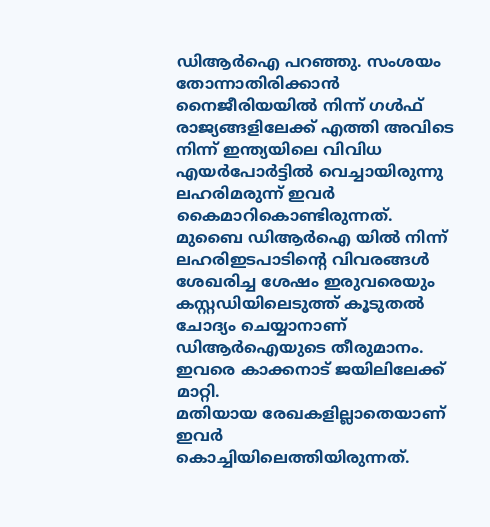ഡിആര്‍ഐ പറഞ്ഞു. സംശയം തോന്നാതിരിക്കാന്‍ നൈജീരിയയില്‍ നിന്ന് ഗള്‍ഫ് രാജ്യങ്ങളിലേക്ക് എത്തി അവിടെ നിന്ന് ഇന്ത്യയിലെ വിവിധ എയര്‍പോര്‍ട്ടില്‍ വെച്ചായിരുന്നു ലഹരിമരുന്ന് ഇവര്‍ കൈമാറികൊണ്ടിരുന്നത്. മുബൈ ഡിആര്‍ഐ യില്‍ നിന്ന് ലഹരിഇടപാടിന്റെ വിവരങ്ങള്‍ ശേഖരിച്ച ശേഷം ഇരുവരെയും കസ്റ്റഡിയിലെടുത്ത് കൂടുതല്‍ ചോദ്യം ചെയ്യാനാണ് ഡിആര്‍ഐയുടെ തീരുമാനം. ഇവരെ കാക്കനാട് ജയിലിലേക്ക് മാറ്റി.
മതിയായ രേഖകളില്ലാതെയാണ് ഇവര്‍ കൊച്ചിയിലെത്തിയിരുന്നത്.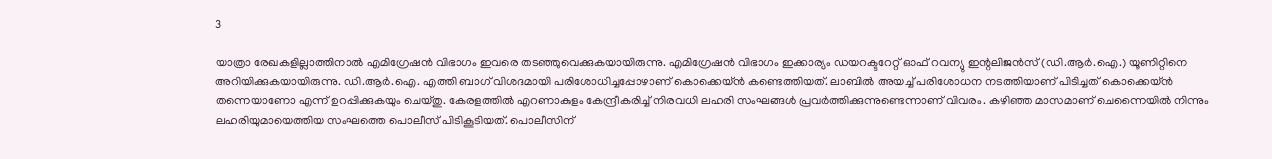3

യാത്രാ രേഖകളില്ലാത്തിനാല്‍ എമിഗ്രേഷന്‍ വിഭാഗം ഇവരെ തടഞ്ഞുവെക്കുകയായിരുന്നു. എമിഗ്രേഷന്‍ വിഭാഗം ഇക്കാര്യം ഡയറക്ടറേറ്റ് ഓഫ് റവന്യു ഇന്റലിജന്‍സ് (ഡി.ആര്‍.ഐ.) യൂണിറ്റിനെ അറിയിക്കുകയായിരുന്നു. ഡി.ആര്‍.ഐ. എത്തി ബാഗ് വിശദമായി പരിശോധിച്ചപ്പോഴാണ് കൊക്കെയ്ന്‍ കണ്ടെത്തിയത്. ലാബില്‍ അയച്ച് പരിശോധന നടത്തിയാണ് പിടിച്ചത് കൊക്കെയ്ന്‍ തന്നെയാണോ എന്ന് ഉറപ്പിക്കുകയും ചെയ്തു. കേരളത്തില്‍ എറണാകുളം കേന്ദ്രീകരിച്ച് നിരവധി ലഹരി സംഘങ്ങള്‍ പ്രവര്‍ത്തിക്കുന്നുണ്ടെന്നാണ് വിവരം. കഴിഞ്ഞ മാസമാണ് ചെന്നൈയില്‍ നിന്നും ലഹരിയുമായെത്തിയ സംഘത്തെ പൊലീസ് പിടികൂടിയത്. പൊലീസിന്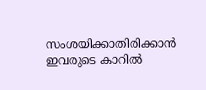സംശയിക്കാതിരിക്കാന്‍ ഇവരുടെ കാറില്‍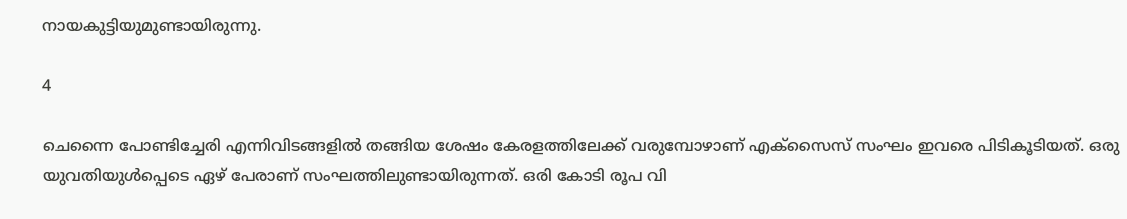നായകുട്ടിയുമുണ്ടായിരുന്നു.

4

ചെന്നൈ പോണ്ടിച്ചേരി എന്നിവിടങ്ങളില്‍ തങ്ങിയ ശേഷം കേരളത്തിലേക്ക് വരുമ്പോഴാണ് എക്‌സൈസ് സംഘം ഇവരെ പിടികൂടിയത്. ഒരു യുവതിയുള്‍പ്പെടെ ഏഴ് പേരാണ് സംഘത്തിലുണ്ടായിരുന്നത്. ഒരി കോടി രൂപ വി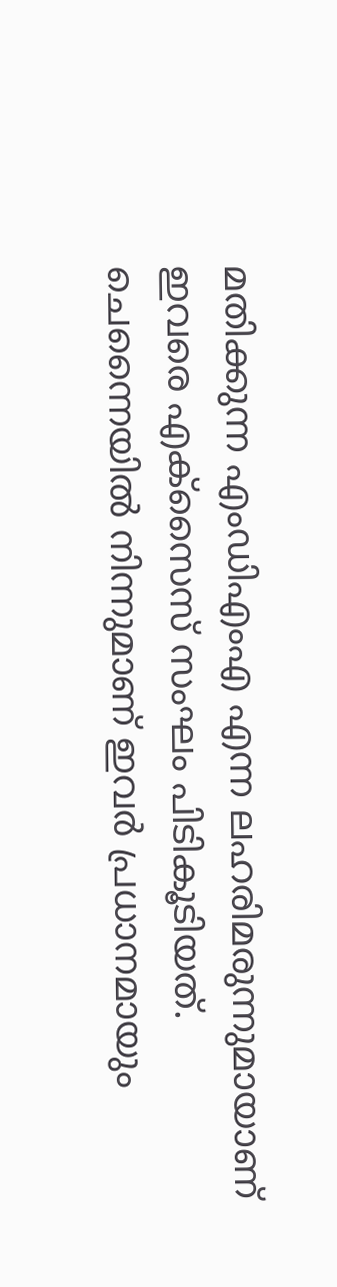മതിക്കുന്ന എംഡിഎംഎ എന്ന ലഹരിമരുന്നുമായാണ് ഇവരെ എക്‌സൈസ് സംഘം പിടികൂടിയത്. ചെന്നൈയില്‍ നിന്നുമാണ് ഇവര്‍ പ്രധാനമായും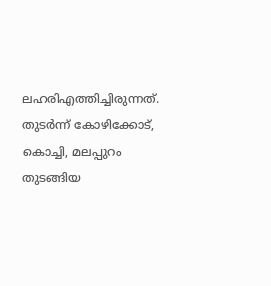ലഹരിഎത്തിച്ചിരുന്നത്. തുടര്‍ന്ന് കോഴിക്കോട്, കൊച്ചി, മലപ്പുറം തുടങ്ങിയ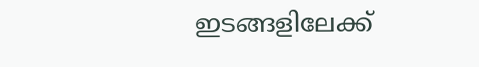ഇടങ്ങളിലേക്ക്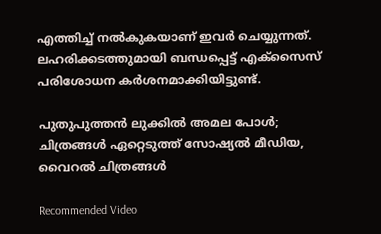എത്തിച്ച് നല്‍കുകയാണ് ഇവര്‍ ചെയ്യുന്നത്. ലഹരിക്കടത്തുമായി ബന്ധപ്പെട്ട് എക്‌സൈസ് പരിശോധന കര്‍ശനമാക്കിയിട്ടുണ്ട്.

പുതുപുത്തന്‍ ലുക്കില്‍ അമല പോള്‍; ചിത്രങ്ങള്‍ ഏറ്റെടുത്ത് സോഷ്യല്‍ മീഡിയ, വൈറല്‍ ചിത്രങ്ങള്‍

Recommended Video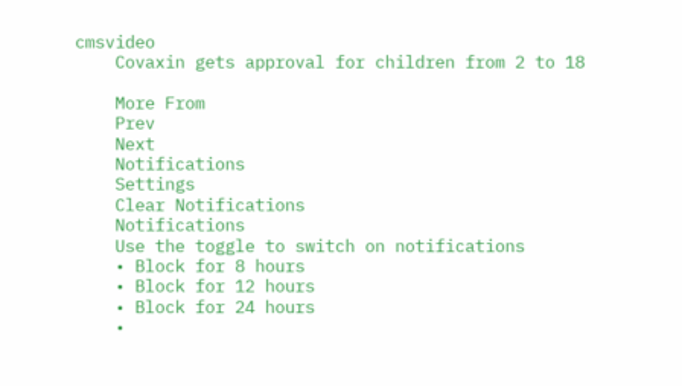cmsvideo
    Covaxin gets approval for children from 2 to 18

    More From
    Prev
    Next
    Notifications
    Settings
    Clear Notifications
    Notifications
    Use the toggle to switch on notifications
    • Block for 8 hours
    • Block for 12 hours
    • Block for 24 hours
    •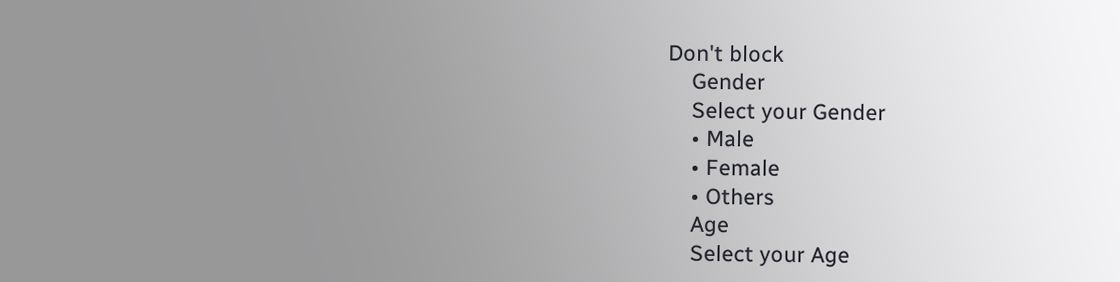Don't block
    Gender
    Select your Gender
    • Male
    • Female
    • Others
    Age
    Select your Age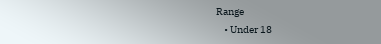Range
    • Under 18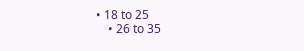• 18 to 25
    • 26 to 35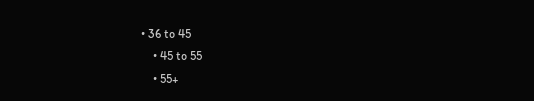• 36 to 45
    • 45 to 55
    • 55+